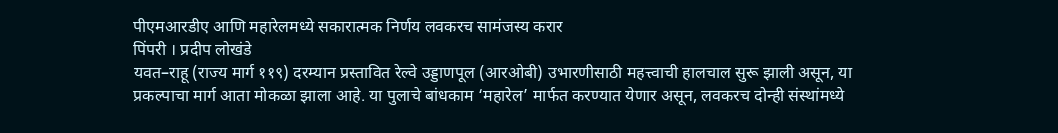पीएमआरडीए आणि महारेलमध्ये सकारात्मक निर्णय लवकरच सामंजस्य करार
पिंपरी । प्रदीप लोखंडे
यवत–राहू (राज्य मार्ग ११९) दरम्यान प्रस्तावित रेल्वे उड्डाणपूल (आरओबी) उभारणीसाठी महत्त्वाची हालचाल सुरू झाली असून, या प्रकल्पाचा मार्ग आता मोकळा झाला आहे. या पुलाचे बांधकाम ‘महारेल’ मार्फत करण्यात येणार असून, लवकरच दोन्ही संस्थांमध्ये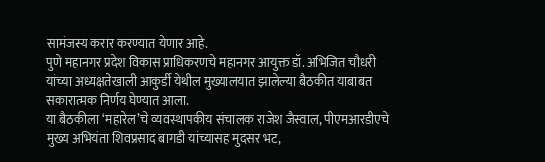सामंजस्य करार करण्यात येणार आहे.
पुणे महानगर प्रदेश विकास प्राधिकरणचे महानगर आयुक्त डॉ. अभिजित चौधरी यांच्या अध्यक्षतेखाली आकुर्डी येथील मुख्यालयात झालेल्या बैठकीत याबाबत सकारात्मक निर्णय घेण्यात आला.
या बैठकीला ‘महारेल’चे व्यवस्थापकीय संचालक राजेश जैस्वाल, पीएमआरडीएचे मुख्य अभियंता शिवप्रसाद बागडी यांच्यासह मुदसर भट,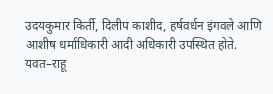उदयकुमार किर्ती, दिलीप काशीद, हर्षवर्धन इंगवले आणि आशीष धर्माधिकारी आदी अधिकारी उपस्थित होते.
यवत–राहू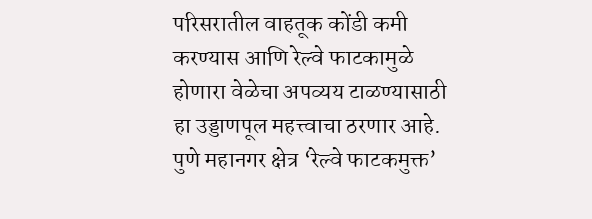परिसरातील वाहतूक कोंडी कमी करण्यास आणि रेल्वे फाटकामुळे होणारा वेळेचा अपव्यय टाळण्यासाठी हा उड्डाणपूल महत्त्वाचा ठरणार आहे. पुणे महानगर क्षेत्र ‘रेल्वे फाटकमुक्त’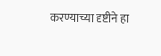करण्याच्या दृष्टीने हा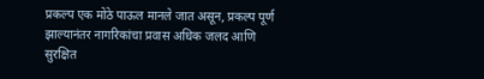प्रकल्प एक मोठे पाऊल मानले जात असून, प्रकल्प पूर्ण झाल्यानंतर नागरिकांचा प्रवास अधिक जलद आणि सुरक्षित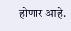होणार आहे.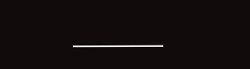———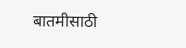बातमीसाठी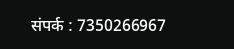संपर्क : 7350266967